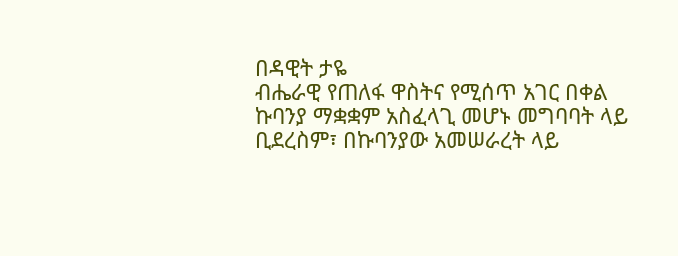በዳዊት ታዬ
ብሔራዊ የጠለፋ ዋስትና የሚሰጥ አገር በቀል ኩባንያ ማቋቋም አስፈላጊ መሆኑ መግባባት ላይ ቢደረስም፣ በኩባንያው አመሠራረት ላይ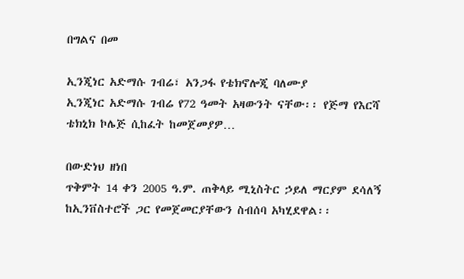በግልና በመ

ኢንጂነር አድማሱ ገብሬ፣ አንጋፋ የቴክኖሎጂ ባለሙያ
ኢንጂነር አድማሱ ገብሬ የ72 ዓመት አዛውንት ናቸው፡፡ የጅማ የእርሻ ቴክኒክ ኮሌጅ ሲከፈት ከመጀመያዎ…

በውድነህ ዘነበ
ጥቅምት 14 ቀን 2005 ዓ.ም. ጠቅላይ ሚኒስትር ኃይለ ማርያም ደሳለኝ ከኢንቨስተሮች ጋር የመጀመርያቸውን ስብሰባ አካሂደዋል፡፡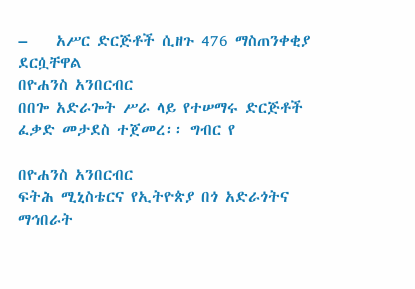–    አሥር ድርጅቶች ሲዘጉ 476 ማስጠንቀቂያ ደርሷቸዋል
በዮሐንስ አንበርብር
በበጐ አድራጐት ሥራ ላይ የተሠማሩ ድርጅቶች ፈቃድ መታደስ ተጀመረ፡፡ ግብር የ

በዮሐንስ አንበርብር
ፍትሕ ሚኒስቴርና የኢትዮጵያ በጎ አድራጎትና ማኅበራት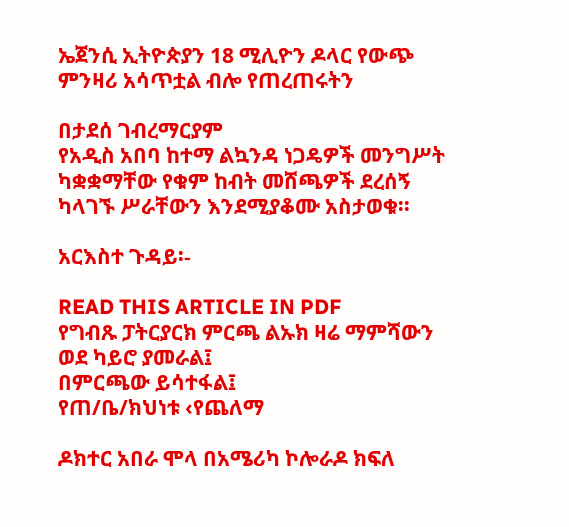ኤጀንሲ ኢትዮጵያን 18 ሚሊዮን ዶላር የውጭ ምንዛሪ አሳጥቷል ብሎ የጠረጠሩትን

በታደሰ ገብረማርያም
የአዲስ አበባ ከተማ ልኳንዳ ነጋዴዎች መንግሥት ካቋቋማቸው የቁም ከብት መሸጫዎች ደረሰኝ ካላገኙ ሥራቸውን እንደሚያቆሙ አስታወቁ፡፡

አርእስተ ጉዳይ፡-

READ THIS ARTICLE IN PDF
የግብጹ ፓትርያርክ ምርጫ ልኡክ ዛሬ ማምሻውን ወደ ካይሮ ያመራል፤
በምርጫው ይሳተፋል፤
የጠ/ቤ/ክህነቱ ‹የጨለማ

ዶክተር አበራ ሞላ በአሜሪካ ኮሎራዶ ክፍለ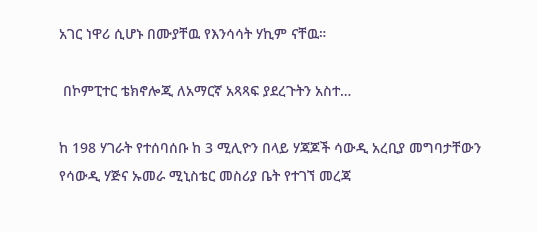አገር ነዋሪ ሲሆኑ በሙያቸዉ የእንሳሳት ሃኪም ናቸዉ።

 በኮምፒተር ቴክኖሎጂ ለአማርኛ አጻጻፍ ያደረጉትን አስተ…

ከ 198 ሃገራት የተሰባሰቡ ከ 3 ሚሊዮን በላይ ሃጃጆች ሳውዲ አረቢያ መግባታቸውን የሳውዲ ሃጅና ኡመራ ሚኒስቴር መስሪያ ቤት የተገኘ መረጃ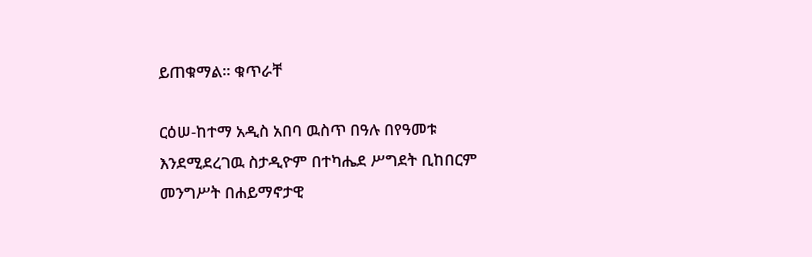ይጠቁማል። ቁጥራቸ

ርዕሠ-ከተማ አዲስ አበባ ዉስጥ በዓሉ በየዓመቱ እንደሚደረገዉ ስታዲዮም በተካሔደ ሥግደት ቢከበርም መንግሥት በሐይማኖታዊ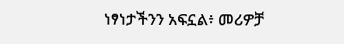ነፃነታችንን አፍኗል፥ መሪዎቻ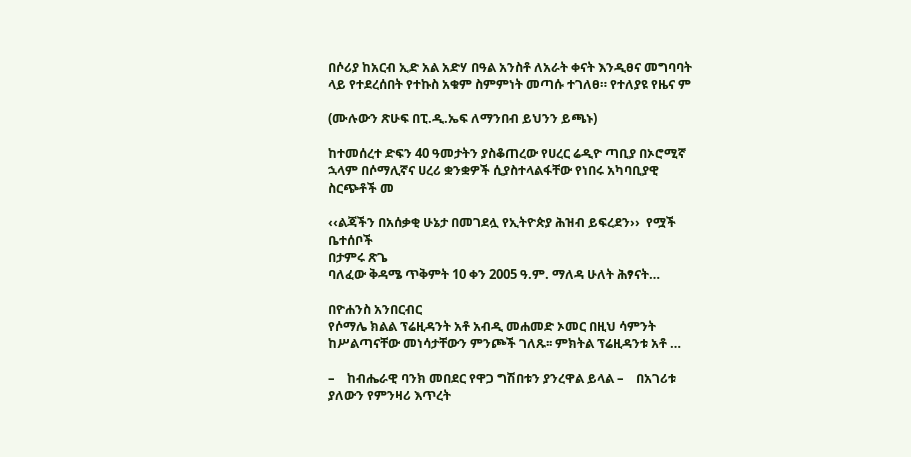በሶሪያ ከአርብ ኢድ አል አድሃ በዓል አንስቶ ለአራት ቀናት እንዲፀና መግባባት ላይ የተደረሰበት የተኩስ አቁም ስምምነት መጣሱ ተገለፀ። የተለያዩ የዜና ም

(ሙሉውን ጽሁፍ በፒ.ዲ.ኤፍ ለማንበብ ይህንን ይጫኑ)

ከተመሰረተ ድፍን 40 ዓመታትን ያስቆጠረው የሀረር ሬዲዮ ጣቢያ በኦሮሚኛ ኋላም በሶማሊኛና ሀረሪ ቋንቋዎች ሲያስተላልፋቸው የነበሩ አካባቢያዊ ስርጭቶች መ

‹‹ልጃችን በአሰቃቂ ሁኔታ በመገደሏ የኢትዮጵያ ሕዝብ ይፍረደን››  የሟች ቤተሰቦች
በታምሩ ጽጌ
ባለፈው ቅዳሜ ጥቅምት 10 ቀን 2005 ዓ.ም. ማለዳ ሁለት ሕፃናት…

በዮሐንስ አንበርብር
የሶማሌ ክልል ፕሬዚዳንት አቶ አብዲ መሐመድ ኦመር በዚህ ሳምንት ከሥልጣናቸው መነሳታቸውን ምንጮች ገለጹ፡፡ ምክትል ፕሬዚዳንቱ አቶ …

–    ከብሔራዊ ባንክ መበደር የዋጋ ግሽበቱን ያንረዋል ይላል –    በአገሪቱ ያለውን የምንዛሪ እጥረት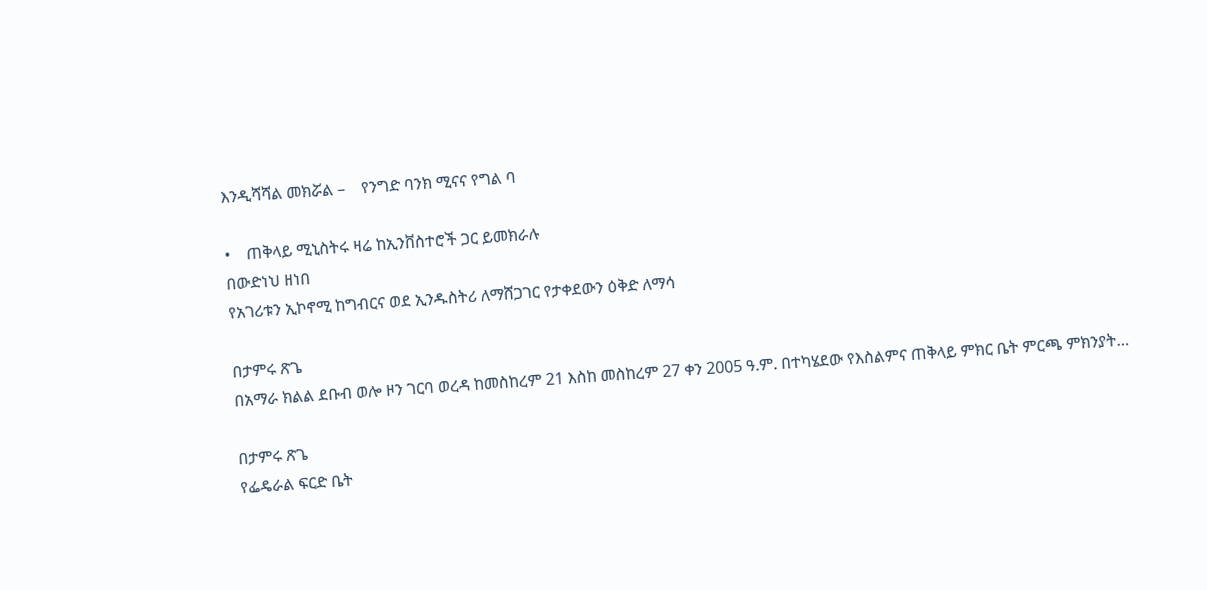እንዲሻሻል መክሯል –    የንግድ ባንክ ሚናና የግል ባ

•    ጠቅላይ ሚኒስትሩ ዛሬ ከኢንቨስተሮች ጋር ይመክራሉ
በውድነህ ዘነበ
የአገሪቱን ኢኮኖሚ ከግብርና ወደ ኢንዱስትሪ ለማሸጋገር የታቀደውን ዕቅድ ለማሳ

በታምሩ ጽጌ
በአማራ ክልል ደቡብ ወሎ ዞን ገርባ ወረዳ ከመስከረም 21 እስከ መስከረም 27 ቀን 2005 ዓ.ም. በተካሄደው የእስልምና ጠቅላይ ምክር ቤት ምርጫ ምክንያት…

በታምሩ ጽጌ
የፌዴራል ፍርድ ቤት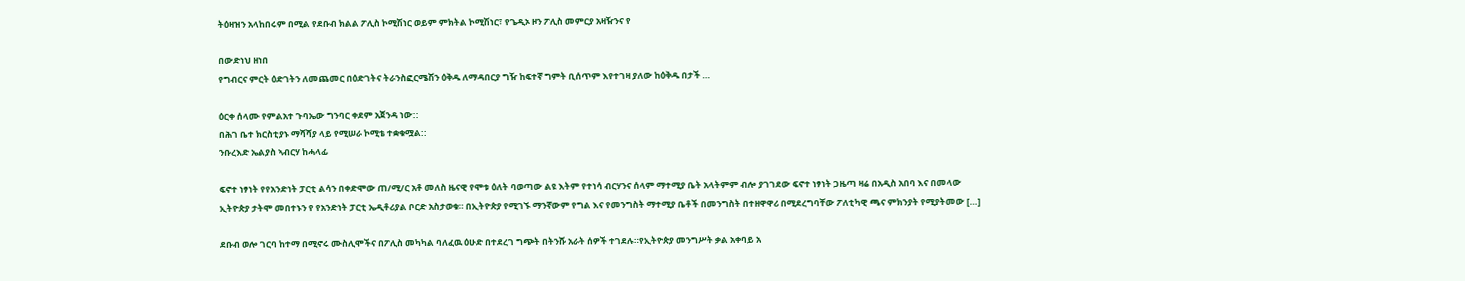ትዕዛዝን አላከበሩም በሚል የደቡብ ክልል ፖሊስ ኮሚሽነር ወይም ምክትል ኮሚሽነር፣ የጌዲኦ ዞን ፖሊስ መምርያ አዛዥንና የ

በውድነህ ዘነበ
የግብርና ምርት ዕድገትን ለመጨመር በዕድገትና ትራንስፎርሜሽን ዕቅዱ ለማዳበርያ ግዥ ከፍተኛ ግምት ቢሰጥም እየተገዛ ያለው ከዕቅዱ በታች …

ዕርቀ ሰላሙ የምልአተ ጉባኤው ግንባር ቀደም አጀንዳ ነው::
በሕገ ቤተ ክርስቲያኑ ማሻሻያ ላይ የሚሠራ ኮሚቴ ተቋቁሟል::
ንቡረእድ ኤልያስ ኣብርሃ ከሓላፊ

ፍኖተ ነፃነት የየአንድነት ፓርቲ ልሳን በቀድሞው ጠ/ሚ/ር አቶ መለስ ዜናዊ የሞቱ ዕለት ባወጣው ልዩ እትም የተነሳ ብርሃንና ሰላም ማተሚያ ቤት አላትምም ብሎ ያገገደው ፍኖተ ነፃነት ጋዜጣ ዛሬ በአዲስ አበባ እና በመላው ኢትዮጵያ ታትሞ መበተኑን የ የአንድነት ፓርቲ ኤዲቶሪያል ቦርድ አስታወቁ። በኢትዮጵያ የሚገኙ ማንኛውም የግል እና የመንግስት ማተሚያ ቤቶች በመንግስት በተዘዋዋሪ በሚደረግባቸው ፖለቲካዊ ጫና ምክንያት የሚያትመው […]

ደቡብ ወሎ ገርባ ከተማ በሚኖሩ ሙስሊሞችና በፖሊስ መካካል ባለፈዉ ዕሁድ በተደረገ ግጭት በትንሹ አራት ሰዎች ተገደሉ።የኢትዮጵያ መንግሥት ቃል አቀባይ አ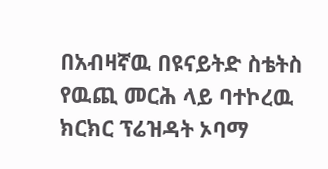በአብዛኛዉ በዩናይትድ ስቴትስ የዉጪ መርሕ ላይ ባተኮረዉ ክርክር ፕሬዝዳት ኦባማ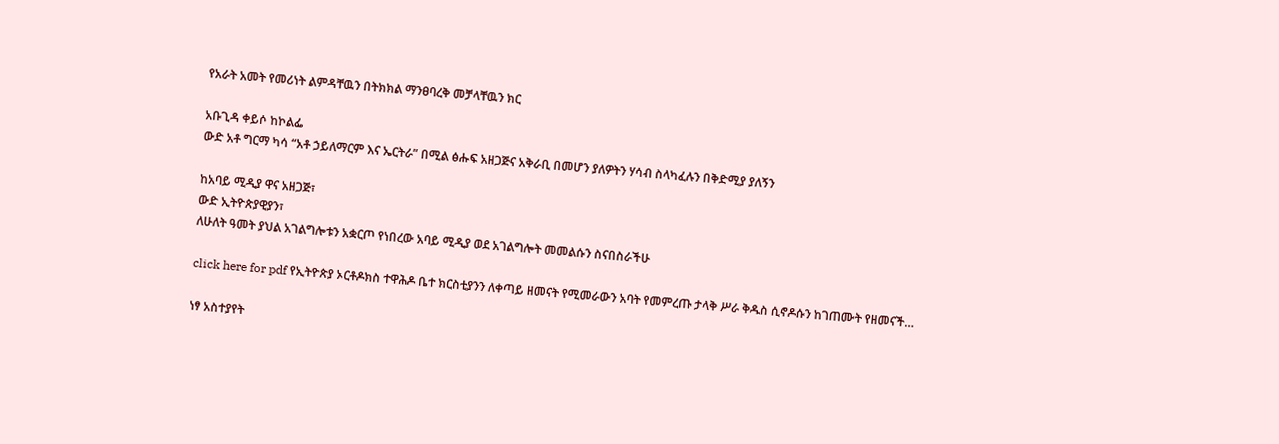የአራት አመት የመሪነት ልምዳቸዉን በትክክል ማንፀባረቅ መቻላቸዉን ክር

አቡጊዳ ቀይሶ ከኮልፌ
ውድ አቶ ግርማ ካሳ “አቶ ኃይለማርም እና ኤርትራ” በሚል ፅሑፍ አዘጋጅና አቅራቢ በመሆን ያለዎትን ሃሳብ ስላካፈሉን በቅድሚያ ያለኝን

ከአባይ ሚዲያ ዋና አዘጋጅ፣
ውድ ኢትዮጵያዊያን፣
ለሁለት ዓመት ያህል አገልግሎቱን አቋርጦ የነበረው አባይ ሚዲያ ወደ አገልግሎት መመልሱን ስናበስራችሁ

click here for pdf የኢትዮጵያ ኦርቶዶክስ ተዋሕዶ ቤተ ክርስቲያንን ለቀጣይ ዘመናት የሚመራውን አባት የመምረጡ ታላቅ ሥራ ቅዱስ ሲኖዶሱን ከገጠሙት የዘመናች…

ነፃ አስተያየት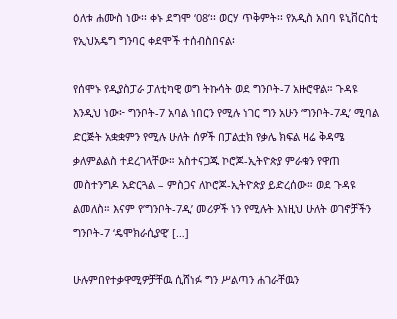ዕለቱ ሐሙስ ነው፡፡ ቀኑ ደግሞ ‘08’፡፡ ወርሃ ጥቅምት፡፡ የአዲስ አበባ ዩኒቨርስቲ የኢህአዴግ ግንባር ቀደሞች ተሰብስበናል፡

የሰሞኑ የዲያስፓራ ፓለቲካዊ ወግ ትኩሳት ወደ ግንቦት-7 አዙሮዋል። ጉዳዩ እንዲህ ነው፦ ግንቦት-7 አባል ነበርን የሚሉ ነገር ግን አሁን ‘ግንቦት-7ዲ’ ሚባል ድርጅት አቋቋምን የሚሉ ሁለት ሰዎች በፓልቷክ የቃሌ ክፍል ዛሬ ቅዳሜ ቃለምልልስ ተደረገላቸው። አስተናጋጁ ኮሮጆ-ኢትዮጵያ ምራቁን የዋጠ መስተንግዶ አድርጓል – ምስጋና ለኮሮጆ-ኢትዮጵያ ይድረሰው። ወደ ጉዳዩ ልመለስ። እናም የ’ግንቦት-7ዲ’ መሪዎች ነን የሚሉት እነዚህ ሁለት ወገኖቻችን ግንቦት-7 ‘ዴሞክራሲያዊ’ […]

ሁሉምበየተቃዋሚዎቻቸዉ ሲሸነፉ ግን ሥልጣን ሐገራቸዉን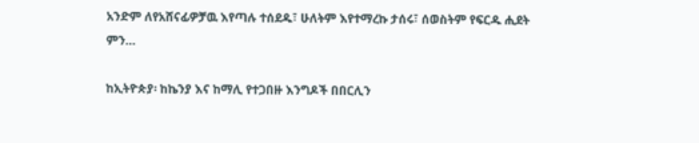አንድም ለየአሸናፊዎቻዉ እየጣሉ ተሰደዱ፣ ሁለትም እየተማረኩ ታሰሩ፣ ሰወስትም የፍርዱ ሒደት ምን…

ከኢትዮጵያ፡ ከኬንያ እና ከማሊ የተጋበዙ እንግዶች በበርሊን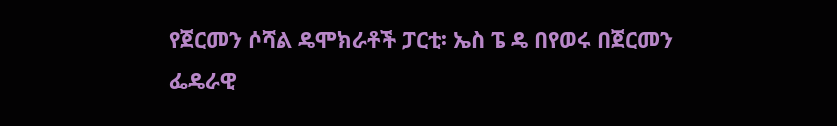የጀርመን ሶሻል ዴሞክራቶች ፓርቲ፡ ኤስ ፔ ዴ በየወሩ በጀርመን ፌዴራዊ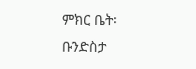ምክር ቤት፡ ቡንድስታ